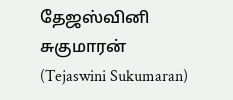தேஜஸ்வினி சுகுமாரன் (Tejaswini Sukumaran)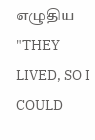எழுதிய "THEY LIVED, SO I COULD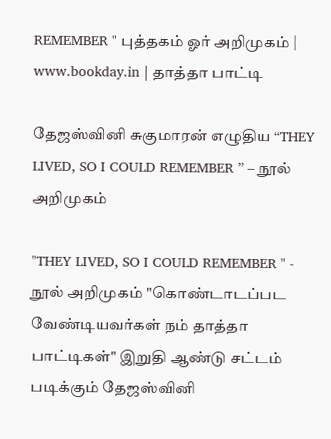REMEMBER " புத்தகம் ஓர் அறிமுகம் | www.bookday.in | தாத்தா பாட்டி

தேஜஸ்வினி சுகுமாரன் எழுதிய “THEY LIVED, SO I COULD REMEMBER ” – நூல் அறிமுகம்

"THEY LIVED, SO I COULD REMEMBER " - நூல் அறிமுகம் "கொண்டாடப்பட வேண்டியவர்கள் நம் தாத்தா பாட்டிகள்" இறுதி ஆண்டு சட்டம் படிக்கும் தேஜஸ்வினி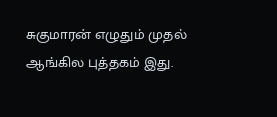சுகுமாரன் எழுதும் முதல் ஆங்கில புத்தகம் இது.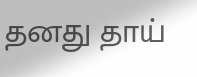தனது தாய்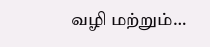வழி மற்றும்…